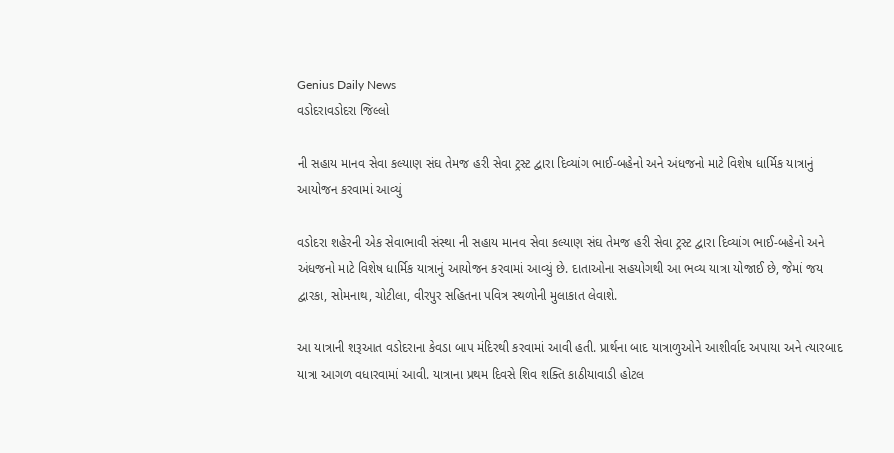Genius Daily News
વડોદરાવડોદરા જિલ્લો

ની સહાય માનવ સેવા કલ્યાણ સંઘ તેમજ હરી સેવા ટ્રસ્ટ દ્વારા દિવ્યાંગ ભાઈ-બહેનો અને અંધજનો માટે વિશેષ ધાર્મિક યાત્રાનું આયોજન કરવામાં આવ્યું

વડોદરા શહેરની એક સેવાભાવી સંસ્થા ની સહાય માનવ સેવા કલ્યાણ સંઘ તેમજ હરી સેવા ટ્રસ્ટ દ્વારા દિવ્યાંગ ભાઈ-બહેનો અને અંધજનો માટે વિશેષ ધાર્મિક યાત્રાનું આયોજન કરવામાં આવ્યું છે. દાતાઓના સહયોગથી આ ભવ્ય યાત્રા યોજાઈ છે, જેમાં જય દ્વારકા, સોમનાથ, ચોટીલા, વીરપુર સહિતના પવિત્ર સ્થળોની મુલાકાત લેવાશે.

આ યાત્રાની શરૂઆત વડોદરાના કેવડા બાપ મંદિરથી કરવામાં આવી હતી. પ્રાર્થના બાદ યાત્રાળુઓને આશીર્વાદ અપાયા અને ત્યારબાદ યાત્રા આગળ વધારવામાં આવી. યાત્રાના પ્રથમ દિવસે શિવ શક્તિ કાઠીયાવાડી હોટલ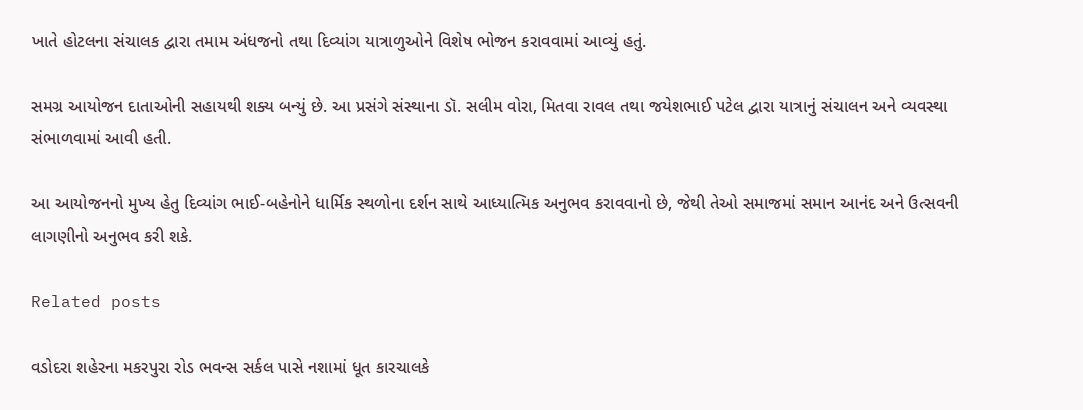ખાતે હોટલના સંચાલક દ્વારા તમામ અંધજનો તથા દિવ્યાંગ યાત્રાળુઓને વિશેષ ભોજન કરાવવામાં આવ્યું હતું.

સમગ્ર આયોજન દાતાઓની સહાયથી શક્ય બન્યું છે. આ પ્રસંગે સંસ્થાના ડૉ. સલીમ વોરા, મિતવા રાવલ તથા જયેશભાઈ પટેલ દ્વારા યાત્રાનું સંચાલન અને વ્યવસ્થા સંભાળવામાં આવી હતી.

આ આયોજનનો મુખ્ય હેતુ દિવ્યાંગ ભાઈ-બહેનોને ધાર્મિક સ્થળોના દર્શન સાથે આધ્યાત્મિક અનુભવ કરાવવાનો છે, જેથી તેઓ સમાજમાં સમાન આનંદ અને ઉત્સવની લાગણીનો અનુભવ કરી શકે.

Related posts

વડોદરા શહેરના મકરપુરા રોડ ભવન્સ સર્કલ પાસે નશામાં ધૂત કારચાલકે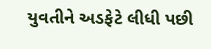યુવતીને અડફેટે લીધી પછી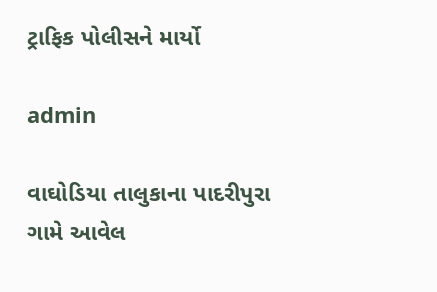ટ્રાફિક પોલીસને માર્યો

admin

વાઘોડિયા તાલુકાના પાદરીપુરા ગામે આવેલ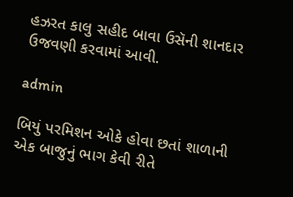હઝરત કાલુ સહીદ બાવા ઉસૅની શાનદાર ઉજવણી કરવામાં આવી.

admin

બિયું પરમિશન ઓકે હોવા છતાં શાળાની એક બાજુનું ભાગ કેવી રીતે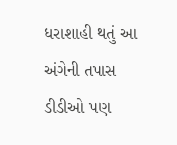ધરાશાહી થતું આ અંગેની તપાસ ડીડીઓ પણ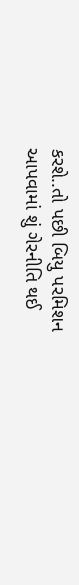કરશે..તો પછી બિયુ પરમિશન આપવામાં શું ગેરનીતિ થઈ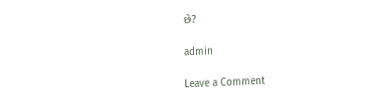છે?

admin

Leave a Comment